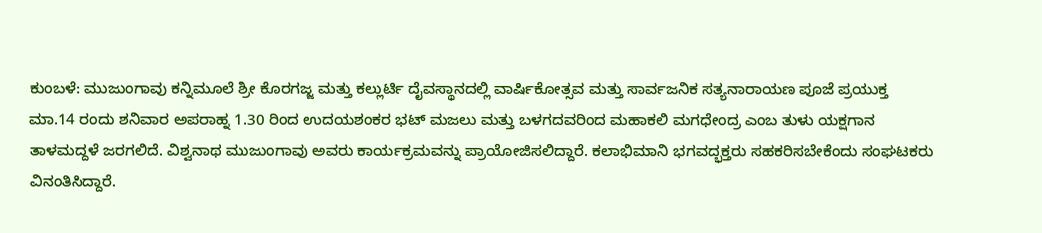ಕುಂಬಳೆ: ಮುಜುಂಗಾವು ಕನ್ನಿಮೂಲೆ ಶ್ರೀ ಕೊರಗಜ್ಜ ಮತ್ತು ಕಲ್ಲುರ್ಟಿ ದೈವಸ್ಥಾನದಲ್ಲಿ ವಾರ್ಷಿಕೋತ್ಸವ ಮತ್ತು ಸಾರ್ವಜನಿಕ ಸತ್ಯನಾರಾಯಣ ಪೂಜೆ ಪ್ರಯುಕ್ತ ಮಾ.14 ರಂದು ಶನಿವಾರ ಅಪರಾಹ್ನ 1.30 ರಿಂದ ಉದಯಶಂಕರ ಭಟ್ ಮಜಲು ಮತ್ತು ಬಳಗದವರಿಂದ ಮಹಾಕಲಿ ಮಗಧೇಂದ್ರ ಎಂಬ ತುಳು ಯಕ್ಷಗಾನ ತಾಳಮದ್ದಳೆ ಜರಗಲಿದೆ. ವಿಶ್ವನಾಥ ಮುಜುಂಗಾವು ಅವರು ಕಾರ್ಯಕ್ರಮವನ್ನು ಪ್ರಾಯೋಜಿಸಲಿದ್ದಾರೆ. ಕಲಾಭಿಮಾನಿ ಭಗವದ್ಭಕ್ತರು ಸಹಕರಿಸಬೇಕೆಂದು ಸಂಘಟಕರು ವಿನಂತಿಸಿದ್ದಾರೆ.